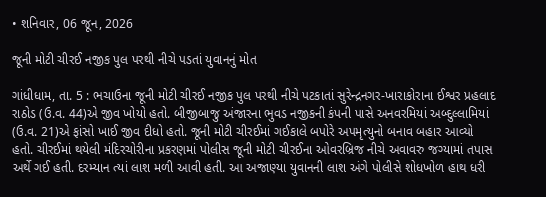• શનિવાર, 06 જૂન, 2026

જૂની મોટી ચીરઈ નજીક પુલ પરથી નીચે પડતાં યુવાનનું મોત

ગાંધીધામ, તા. 5 : ભચાઉના જૂની મોટી ચીરઈ નજીક પુલ પરથી નીચે પટકાતાં સુરેન્દ્રનગર-ખારાકોરાના ઈશ્વર પ્રહલાદ રાઠોડ (ઉ.વ. 44)એ જીવ ખોયો હતો. બીજીબાજુ અંજારના ભુવડ નજીકની કંપની પાસે અનવરમિયાં અબ્દુલ્લામિયાં (ઉ.વ. 21)એ ફાંસો ખાઈ જીવ દીધો હતો. જૂની મોટી ચીરઈમાં ગઈકાલે બપોરે અપમૃત્યુનો બનાવ બહાર આવ્યો હતો. ચીરઈમાં થયેલી મંદિરચોરીના પ્રકરણમાં પોલીસ જૂની મોટી ચીરઈના ઓવરબ્રિજ નીચે અવાવરુ જગ્યામાં તપાસ અર્થે ગઈ હતી. દરમ્યાન ત્યાં લાશ મળી આવી હતી. આ અજાણ્યા યુવાનની લાશ અંગે પોલીસે શોધખોળ હાથ ધરી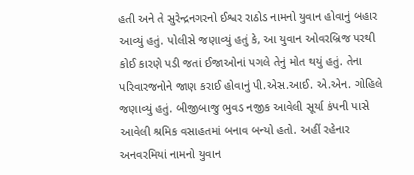હતી અને તે સુરેન્દ્રનગરનો ઈશ્વર રાઠોડ નામનો યુવાન હોવાનું બહાર આવ્યું હતું. પોલીસે જણાવ્યું હતું કે, આ યુવાન ઓવરબ્રિજ પરથી કોઈ કારણે પડી જતાં ઈજાઓનાં પગલે તેનું મોત થયું હતું. તેના પરિવારજનોને જાણ કરાઈ હોવાનું પી.એસ.આઈ. એ.એન. ગોહિલે જણાવ્યું હતું. બીજીબાજુ ભુવડ નજીક આવેલી સૂર્યા કંપની પાસે આવેલી શ્રમિક વસાહતમાં બનાવ બન્યો હતો. અહીં રહેનાર અનવરમિયાં નામનો યુવાન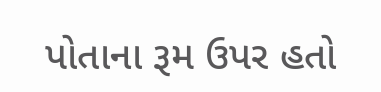પોતાના રૂમ ઉપર હતો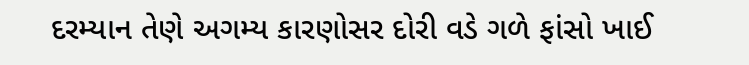દરમ્યાન તેણે અગમ્ય કારણોસર દોરી વડે ગળે ફાંસો ખાઈ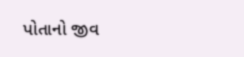પોતાનો જીવ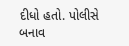દીધો હતો. પોલીસે બનાવ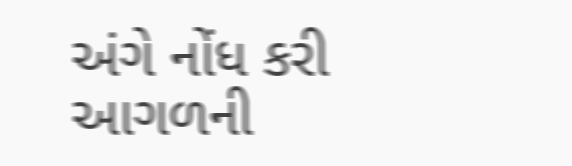અંગે નોંધ કરી આગળની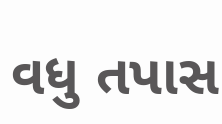વધુ તપાસ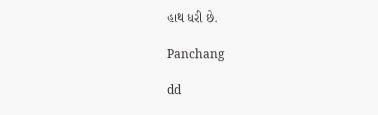હાથ ધરી છે.

Panchang

dd